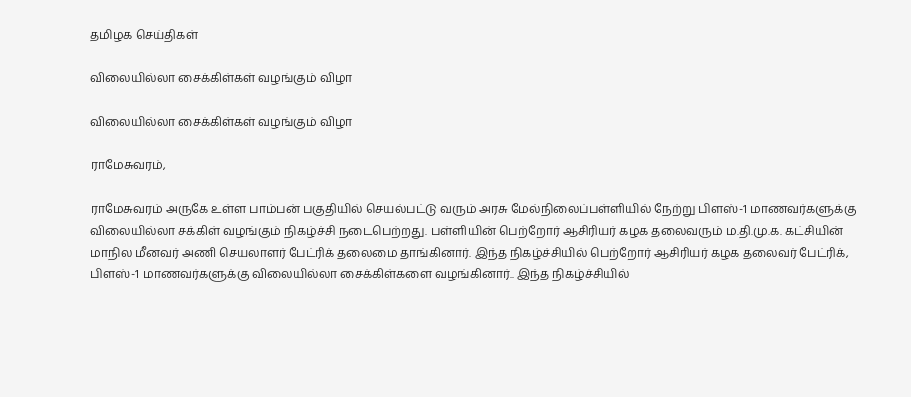தமிழக செய்திகள்

விலையில்லா சைக்கிள்கள் வழங்கும் விழா

விலையில்லா சைக்கிள்கள் வழங்கும் விழா

ராமேசுவரம்,

ராமேசுவரம் அருகே உள்ள பாம்பன் பகுதியில் செயல்பட்டு வரும் அரசு மேல்நிலைப்பள்ளியில் நேற்று பிளஸ்-1 மாணவர்களுக்கு விலையில்லா சக்கிள் வழங்கும் நிகழ்ச்சி நடைபெற்றது. பள்ளியின் பெற்றோர் ஆசிரியர் கழக தலைவரும் ம.தி.மு.க. கட்சியின் மாநில மீனவர் அணி செயலாளர் பேட்ரிக் தலைமை தாங்கினார். இந்த நிகழ்ச்சியில் பெற்றோர் ஆசிரியர் கழக தலைவர் பேட்ரிக், பிளஸ்-1 மாணவர்களுக்கு விலையில்லா சைக்கிள்களை வழங்கினார்.. இந்த நிகழ்ச்சியில்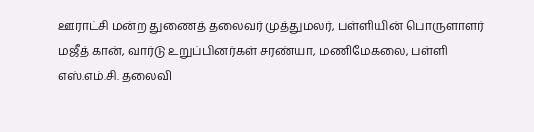ஊராட்சி மன்ற துணைத் தலைவர் முத்துமலர், பள்ளியின் பொருளாளர் மஜீத் கான், வார்டு உறுப்பினர்கள் சரண்யா, மணிமேகலை, பள்ளி எஸ்.எம்.சி. தலைவி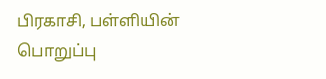பிரகாசி, பள்ளியின் பொறுப்பு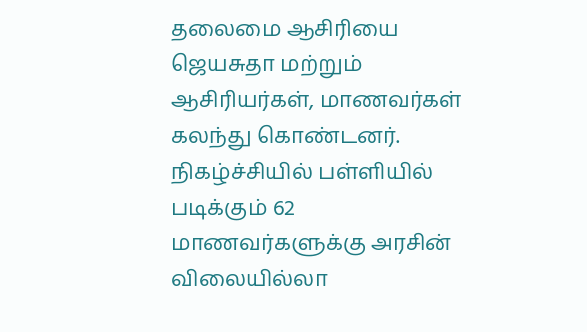தலைமை ஆசிரியை ஜெயசுதா மற்றும் ஆசிரியர்கள், மாணவர்கள் கலந்து கொண்டனர். நிகழ்ச்சியில் பள்ளியில் படிக்கும் 62 மாணவர்களுக்கு அரசின் விலையில்லா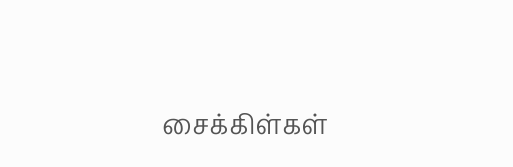சைக்கிள்கள்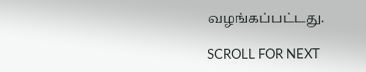வழங்கப்பட்டது.

SCROLL FOR NEXT